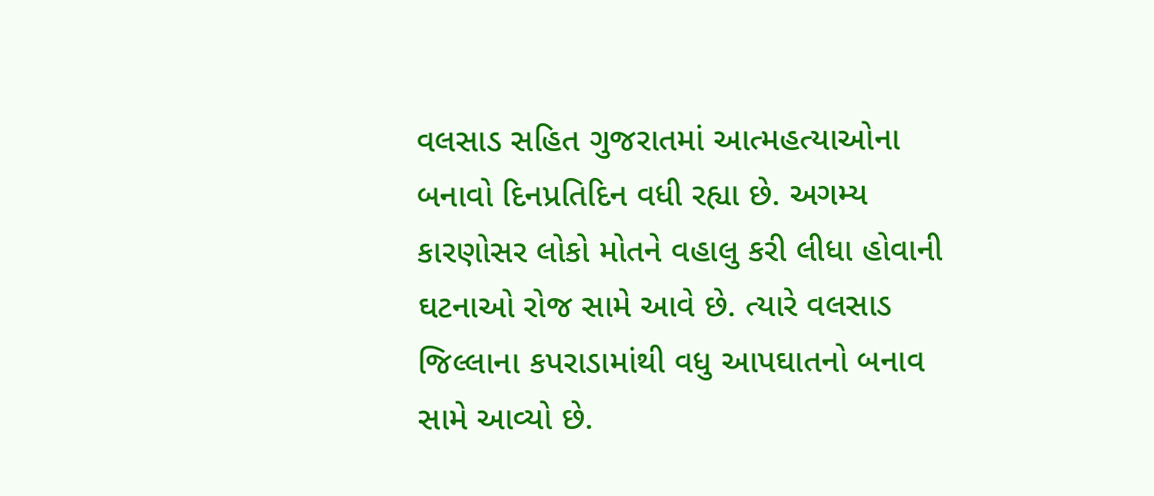વલસાડ સહિત ગુજરાતમાં આત્મહત્યાઓના બનાવો દિનપ્રતિદિન વધી રહ્યા છે. અગમ્ય કારણોસર લોકો મોતને વહાલુ કરી લીધા હોવાની ઘટનાઓ રોજ સામે આવે છે. ત્યારે વલસાડ જિલ્લાના કપરાડામાંથી વધુ આપઘાતનો બનાવ સામે આવ્યો છે.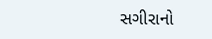સગીરાનો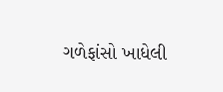ગળેફાંસો ખાધેલી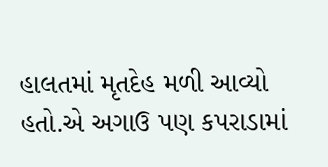હાલતમાં મૃતદેહ મળી આવ્યો હતો.એ અગાઉ પણ કપરાડામાં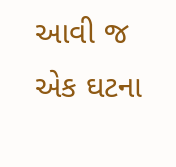આવી જ એક ઘટના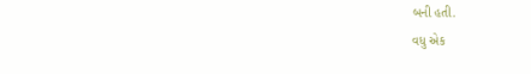બની હતી.
વધુ એક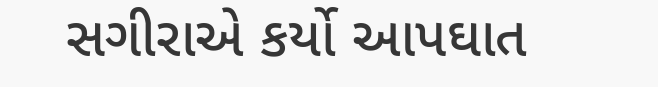સગીરાએ કર્યો આપઘાત